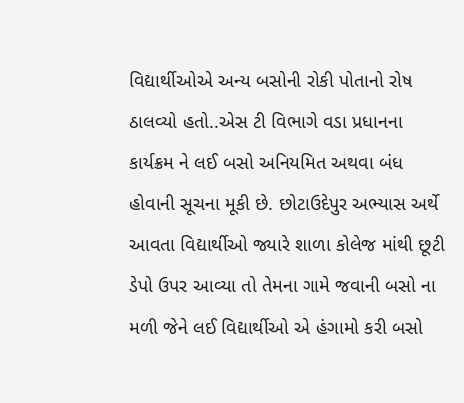વિદ્યાર્થીઓએ અન્ય બસોની રોકી પોતાનો રોષ ઠાલવ્યો હતો..એસ ટી વિભાગે વડા પ્રધાનના કાર્યક્રમ ને લઈ બસો અનિયમિત અથવા બંધ હોવાની સૂચના મૂકી છે. છોટાઉદેપુર અભ્યાસ અર્થે આવતા વિદ્યાર્થીઓ જ્યારે શાળા કોલેજ માંથી છૂટી ડેપો ઉપર આવ્યા તો તેમના ગામે જવાની બસો ના મળી જેને લઈ વિદ્યાર્થીઓ એ હંગામો કરી બસો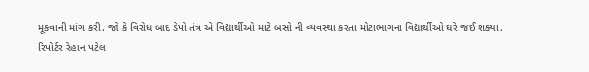મૂકવાની માંગ કરી. જો કે વિરોધ બાદ ડેપો તંત્ર એ વિદ્યાર્થીઓ માટે બસો ની વ્યવસ્થા કરતા મોટાભાગના વિદ્યાર્થીઓ ઘરે જઈ શક્યા.
રિપોર્ટર રેહાન પટેલ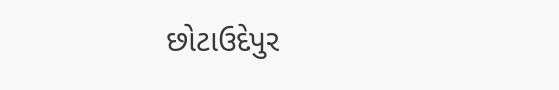છોટાઉદેપુર